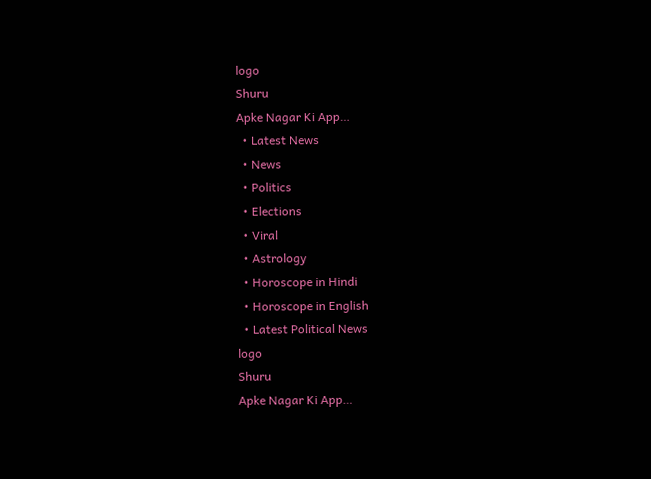logo
Shuru
Apke Nagar Ki App…
  • Latest News
  • News
  • Politics
  • Elections
  • Viral
  • Astrology
  • Horoscope in Hindi
  • Horoscope in English
  • Latest Political News
logo
Shuru
Apke Nagar Ki App…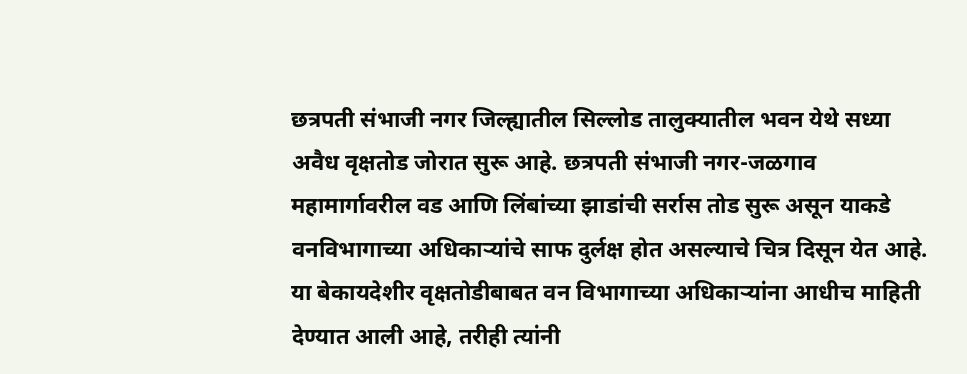छत्रपती संभाजी नगर जिल्ह्यातील सिल्लोड तालुक्यातील भवन येथे सध्या अवैध वृक्षतोड जोरात सुरू आहे. छत्रपती संभाजी नगर-जळगाव महामार्गावरील वड आणि लिंबांच्या झाडांची सर्रास तोड सुरू असून याकडे वनविभागाच्या अधिकाऱ्यांचे साफ दुर्लक्ष होत असल्याचे चित्र दिसून येत आहे. या बेकायदेशीर वृक्षतोडीबाबत वन विभागाच्या अधिकाऱ्यांना आधीच माहिती देण्यात आली आहे, तरीही त्यांनी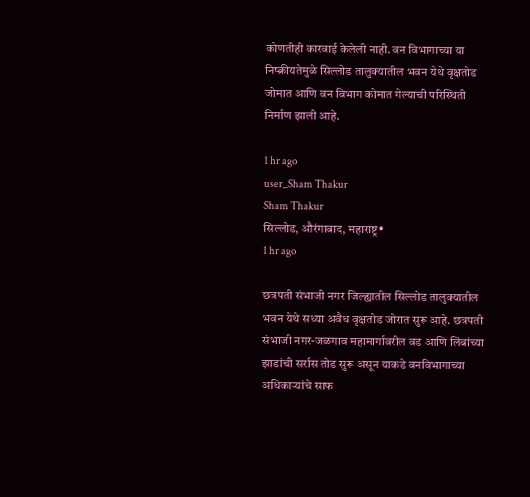कोणतीही कारवाई केलेली नाही. वन विभागाच्या या निष्क्रीयतेमुळे सिल्लोड तालुक्यातील भवन येथे वृक्षतोड जोमात आणि वन विभाग कोमात गेल्याची परिस्थिती निर्माण झाली आहे.

1 hr ago
user_Sham Thakur
Sham Thakur
सिल्लोड, औरंगाबाद, महाराष्ट्र•
1 hr ago

छत्रपती संभाजी नगर जिल्ह्यातील सिल्लोड तालुक्यातील भवन येथे सध्या अवैध वृक्षतोड जोरात सुरू आहे. छत्रपती संभाजी नगर-जळगाव महामार्गावरील वड आणि लिंबांच्या झाडांची सर्रास तोड सुरू असून याकडे वनविभागाच्या अधिकाऱ्यांचे साफ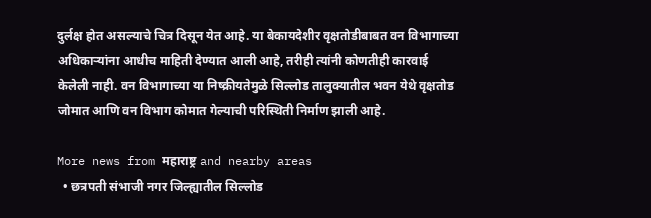दुर्लक्ष होत असल्याचे चित्र दिसून येत आहे. या बेकायदेशीर वृक्षतोडीबाबत वन विभागाच्या अधिकाऱ्यांना आधीच माहिती देण्यात आली आहे, तरीही त्यांनी कोणतीही कारवाई केलेली नाही. वन विभागाच्या या निष्क्रीयतेमुळे सिल्लोड तालुक्यातील भवन येथे वृक्षतोड जोमात आणि वन विभाग कोमात गेल्याची परिस्थिती निर्माण झाली आहे.

More news from महाराष्ट्र and nearby areas
  • छत्रपती संभाजी नगर जिल्ह्यातील सिल्लोड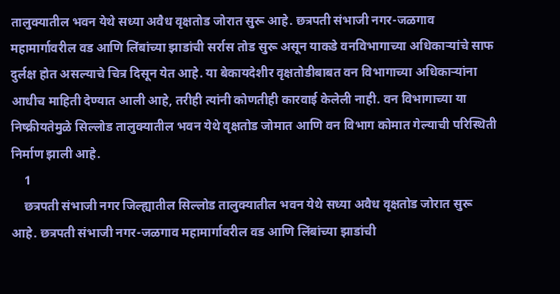तालुक्यातील भवन येथे सध्या अवैध वृक्षतोड जोरात सुरू आहे. छत्रपती संभाजी नगर-जळगाव महामार्गावरील वड आणि लिंबांच्या झाडांची सर्रास तोड सुरू असून याकडे वनविभागाच्या अधिकाऱ्यांचे साफ दुर्लक्ष होत असल्याचे चित्र दिसून येत आहे. या बेकायदेशीर वृक्षतोडीबाबत वन विभागाच्या अधिकाऱ्यांना आधीच माहिती देण्यात आली आहे, तरीही त्यांनी कोणतीही कारवाई केलेली नाही. वन विभागाच्या या निष्क्रीयतेमुळे सिल्लोड तालुक्यातील भवन येथे वृक्षतोड जोमात आणि वन विभाग कोमात गेल्याची परिस्थिती निर्माण झाली आहे.
    1
    छत्रपती संभाजी नगर जिल्ह्यातील सिल्लोड तालुक्यातील भवन येथे सध्या अवैध वृक्षतोड जोरात सुरू आहे. छत्रपती संभाजी नगर-जळगाव महामार्गावरील वड आणि लिंबांच्या झाडांची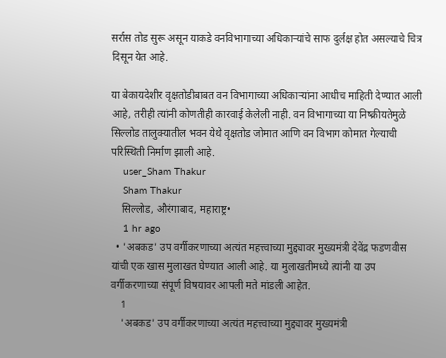सर्रास तोड सुरू असून याकडे वनविभागाच्या अधिकाऱ्यांचे साफ दुर्लक्ष होत असल्याचे चित्र दिसून येत आहे.

या बेकायदेशीर वृक्षतोडीबाबत वन विभागाच्या अधिकाऱ्यांना आधीच माहिती देण्यात आली आहे, तरीही त्यांनी कोणतीही कारवाई केलेली नाही. वन विभागाच्या या निष्क्रीयतेमुळे सिल्लोड तालुक्यातील भवन येथे वृक्षतोड जोमात आणि वन विभाग कोमात गेल्याची परिस्थिती निर्माण झाली आहे.
    user_Sham Thakur
    Sham Thakur
    सिल्लोड, औरंगाबाद, महाराष्ट्र•
    1 hr ago
  • 'अबकड' उप वर्गीकरणाच्या अत्यंत महत्त्वाच्या मुद्द्यावर मुख्यमंत्री देवेंद्र फडणवीस यांची एक खास मुलाखत घेण्यात आली आहे. या मुलाखतीमध्ये त्यांनी या उप वर्गीकरणाच्या संपूर्ण विषयावर आपली मते मांडली आहेत.
    1
    'अबकड' उप वर्गीकरणाच्या अत्यंत महत्त्वाच्या मुद्द्यावर मुख्यमंत्री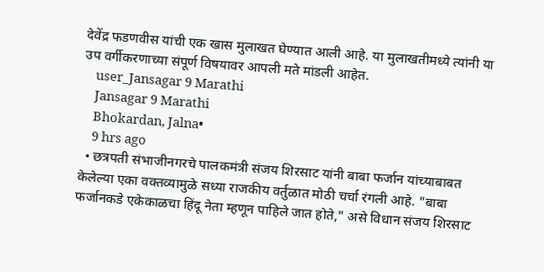देवेंद्र फडणवीस यांची एक खास मुलाखत घेण्यात आली आहे. या मुलाखतीमध्ये त्यांनी या उप वर्गीकरणाच्या संपूर्ण विषयावर आपली मते मांडली आहेत.
    user_Jansagar 9 Marathi
    Jansagar 9 Marathi
    Bhokardan, Jalna•
    9 hrs ago
  • छत्रपती संभाजीनगरचे पालकमंत्री संजय शिरसाट यांनी बाबा फर्जान यांच्याबाबत केलेल्या एका वक्तव्यामुळे सध्या राजकीय वर्तुळात मोठी चर्चा रंगली आहे. "बाबा फर्जानकडे एकेकाळचा हिंदू नेता म्हणून पाहिले जात होते," असे विधान संजय शिरसाट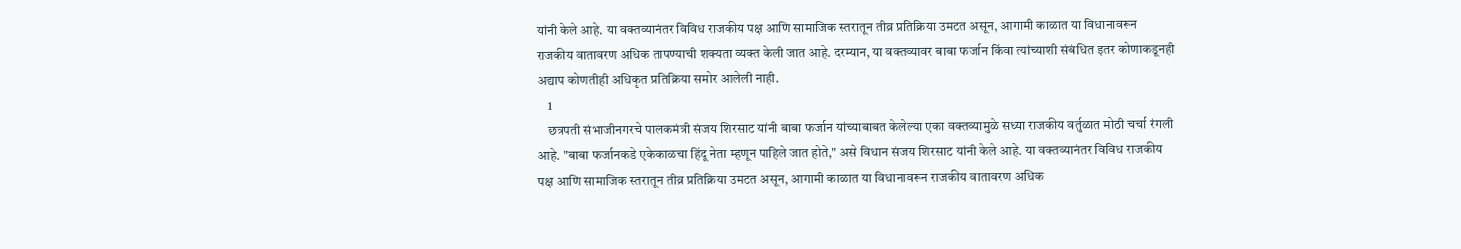यांनी केले आहे. या वक्तव्यानंतर विविध राजकीय पक्ष आणि सामाजिक स्तरातून तीव्र प्रतिक्रिया उमटत असून, आगामी काळात या विधानावरून राजकीय वातावरण अधिक तापण्याची शक्यता व्यक्त केली जात आहे. दरम्यान, या वक्तव्यावर बाबा फर्जान किंवा त्यांच्याशी संबंधित इतर कोणाकडूनही अद्याप कोणतीही अधिकृत प्रतिक्रिया समोर आलेली नाही.
    1
    छत्रपती संभाजीनगरचे पालकमंत्री संजय शिरसाट यांनी बाबा फर्जान यांच्याबाबत केलेल्या एका वक्तव्यामुळे सध्या राजकीय वर्तुळात मोठी चर्चा रंगली आहे. "बाबा फर्जानकडे एकेकाळचा हिंदू नेता म्हणून पाहिले जात होते," असे विधान संजय शिरसाट यांनी केले आहे. या वक्तव्यानंतर विविध राजकीय पक्ष आणि सामाजिक स्तरातून तीव्र प्रतिक्रिया उमटत असून, आगामी काळात या विधानावरून राजकीय वातावरण अधिक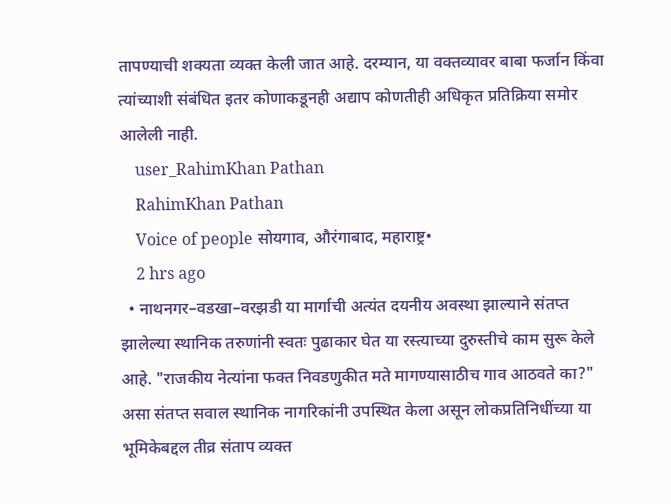तापण्याची शक्यता व्यक्त केली जात आहे. दरम्यान, या वक्तव्यावर बाबा फर्जान किंवा त्यांच्याशी संबंधित इतर कोणाकडूनही अद्याप कोणतीही अधिकृत प्रतिक्रिया समोर आलेली नाही.
    user_RahimKhan Pathan
    RahimKhan Pathan
    Voice of people सोयगाव, औरंगाबाद, महाराष्ट्र•
    2 hrs ago
  • नाथनगर–वडखा–वरझडी या मार्गाची अत्यंत दयनीय अवस्था झाल्याने संतप्त झालेल्या स्थानिक तरुणांनी स्वतः पुढाकार घेत या रस्त्याच्या दुरुस्तीचे काम सुरू केले आहे. "राजकीय नेत्यांना फक्त निवडणुकीत मते मागण्यासाठीच गाव आठवते का?" असा संतप्त सवाल स्थानिक नागरिकांनी उपस्थित केला असून लोकप्रतिनिधींच्या या भूमिकेबद्दल तीव्र संताप व्यक्त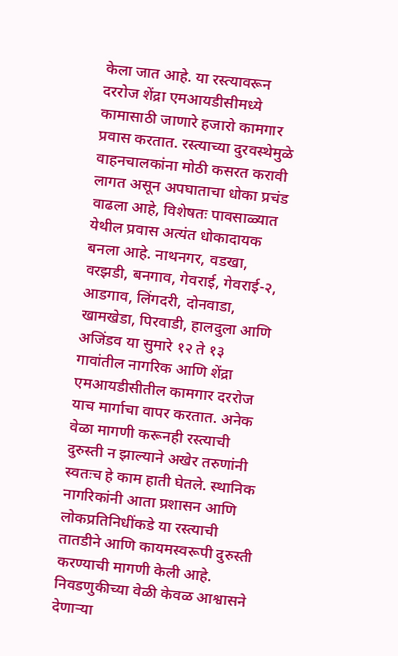केला जात आहे. या रस्त्यावरून दररोज शेंद्रा एमआयडीसीमध्ये कामासाठी जाणारे हजारो कामगार प्रवास करतात. रस्त्याच्या दुरवस्थेमुळे वाहनचालकांना मोठी कसरत करावी लागत असून अपघाताचा धोका प्रचंड वाढला आहे, विशेषतः पावसाळ्यात येथील प्रवास अत्यंत धोकादायक बनला आहे. नाथनगर, वडखा, वरझडी, बनगाव, गेवराई, गेवराई-२, आडगाव, लिंगदरी, दोनवाडा, खामखेडा, पिरवाडी, हालदुला आणि अजिंडव या सुमारे १२ ते १३ गावांतील नागरिक आणि शेंद्रा एमआयडीसीतील कामगार दररोज याच मार्गाचा वापर करतात. अनेक वेळा मागणी करूनही रस्त्याची दुरुस्ती न झाल्याने अखेर तरुणांनी स्वतःच हे काम हाती घेतले. स्थानिक नागरिकांनी आता प्रशासन आणि लोकप्रतिनिधींकडे या रस्त्याची तातडीने आणि कायमस्वरूपी दुरुस्ती करण्याची मागणी केली आहे. निवडणुकीच्या वेळी केवळ आश्वासने देणाऱ्या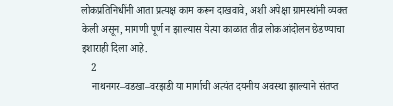लोकप्रतिनिधींनी आता प्रत्यक्ष काम करून दाखवावे, अशी अपेक्षा ग्रामस्थांनी व्यक्त केली असून, मागणी पूर्ण न झाल्यास येत्या काळात तीव्र लोकआंदोलन छेडण्याचा इशाराही दिला आहे.
    2
    नाथनगर–वडखा–वरझडी या मार्गाची अत्यंत दयनीय अवस्था झाल्याने संतप्त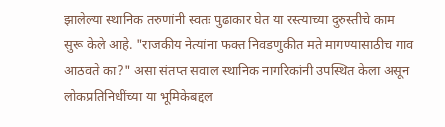झालेल्या स्थानिक तरुणांनी स्वतः पुढाकार घेत या रस्त्याच्या दुरुस्तीचे काम सुरू केले आहे. "राजकीय नेत्यांना फक्त निवडणुकीत मते मागण्यासाठीच गाव आठवते का?" असा संतप्त सवाल स्थानिक नागरिकांनी उपस्थित केला असून लोकप्रतिनिधींच्या या भूमिकेबद्दल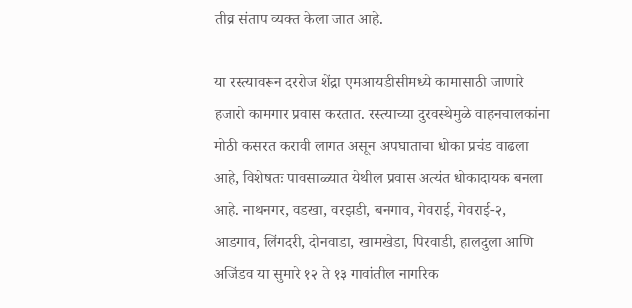तीव्र संताप व्यक्त केला जात आहे.

या रस्त्यावरून दररोज शेंद्रा एमआयडीसीमध्ये कामासाठी जाणारे हजारो कामगार प्रवास करतात. रस्त्याच्या दुरवस्थेमुळे वाहनचालकांना मोठी कसरत करावी लागत असून अपघाताचा धोका प्रचंड वाढला आहे, विशेषतः पावसाळ्यात येथील प्रवास अत्यंत धोकादायक बनला आहे. नाथनगर, वडखा, वरझडी, बनगाव, गेवराई, गेवराई-२, आडगाव, लिंगदरी, दोनवाडा, खामखेडा, पिरवाडी, हालदुला आणि अजिंडव या सुमारे १२ ते १३ गावांतील नागरिक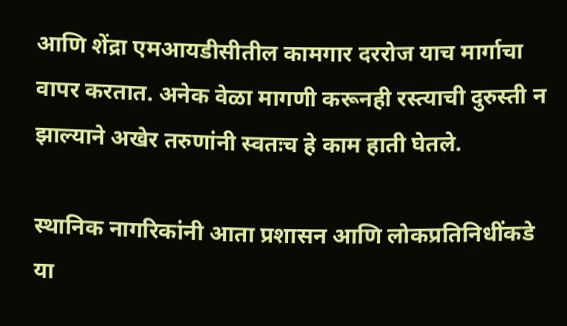आणि शेंद्रा एमआयडीसीतील कामगार दररोज याच मार्गाचा वापर करतात. अनेक वेळा मागणी करूनही रस्त्याची दुरुस्ती न झाल्याने अखेर तरुणांनी स्वतःच हे काम हाती घेतले.

स्थानिक नागरिकांनी आता प्रशासन आणि लोकप्रतिनिधींकडे या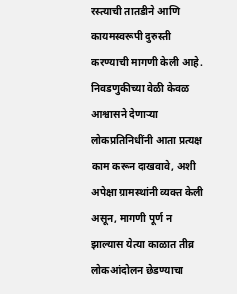रस्त्याची तातडीने आणि कायमस्वरूपी दुरुस्ती करण्याची मागणी केली आहे. निवडणुकीच्या वेळी केवळ आश्वासने देणाऱ्या लोकप्रतिनिधींनी आता प्रत्यक्ष काम करून दाखवावे, अशी अपेक्षा ग्रामस्थांनी व्यक्त केली असून, मागणी पूर्ण न झाल्यास येत्या काळात तीव्र लोकआंदोलन छेडण्याचा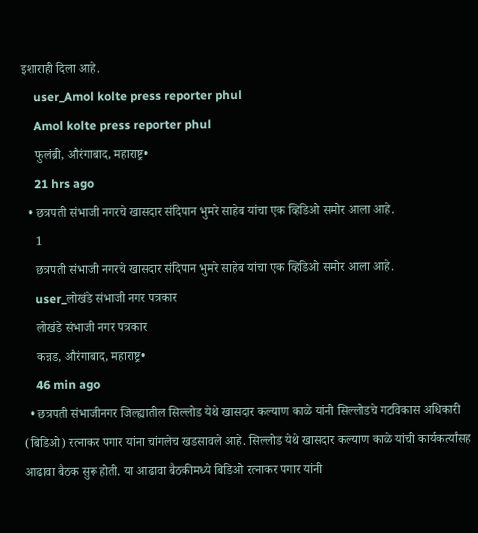इशाराही दिला आहे.
    user_Amol kolte press reporter phul
    Amol kolte press reporter phul
    फुलंब्री, औरंगाबाद, महाराष्ट्र•
    21 hrs ago
  • छत्रपती संभाजी नगरचे खासदार संदिपान भुमरे साहेब यांचा एक व्हिडिओ समोर आला आहे.
    1
    छत्रपती संभाजी नगरचे खासदार संदिपान भुमरे साहेब यांचा एक व्हिडिओ समोर आला आहे.
    user_लोखंडे संभाजी नगर पत्रकार
    लोखंडे संभाजी नगर पत्रकार
    कन्नड, औरंगाबाद, महाराष्ट्र•
    46 min ago
  • छत्रपती संभाजीनगर जिल्ह्यातील सिल्लोड येथे खासदार कल्याण काळे यांनी सिल्लोडचे गटविकास अधिकारी (बिडिओ) रत्नाकर पगार यांना चांगलेच खडसावले आहे. सिल्लोड येथे खासदार कल्याण काळे यांची कार्यकर्त्यांसह आढावा बैठक सुरू होती. या आढावा बैठकीमध्ये बिडिओ रत्नाकर पगार यांनी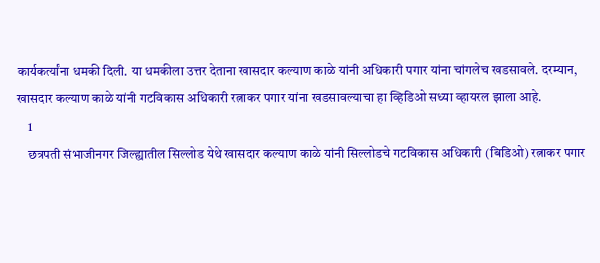कार्यकर्त्यांना धमकी दिली. या धमकीला उत्तर देताना खासदार कल्याण काळे यांनी अधिकारी पगार यांना चांगलेच खडसावले. दरम्यान, खासदार कल्याण काळे यांनी गटविकास अधिकारी रत्नाकर पगार यांना खडसावल्याचा हा व्हिडिओ सध्या व्हायरल झाला आहे.
    1
    छत्रपती संभाजीनगर जिल्ह्यातील सिल्लोड येथे खासदार कल्याण काळे यांनी सिल्लोडचे गटविकास अधिकारी (बिडिओ) रत्नाकर पगार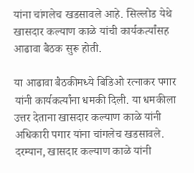यांना चांगलेच खडसावले आहे. सिल्लोड येथे खासदार कल्याण काळे यांची कार्यकर्त्यांसह आढावा बैठक सुरू होती.

या आढावा बैठकीमध्ये बिडिओ रत्नाकर पगार यांनी कार्यकर्त्यांना धमकी दिली. या धमकीला उत्तर देताना खासदार कल्याण काळे यांनी अधिकारी पगार यांना चांगलेच खडसावले. दरम्यान, खासदार कल्याण काळे यांनी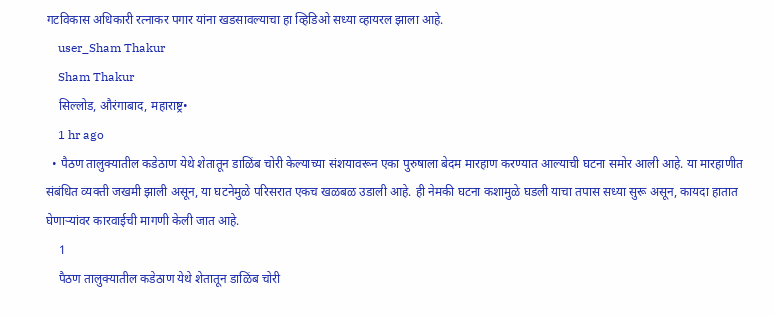गटविकास अधिकारी रत्नाकर पगार यांना खडसावल्याचा हा व्हिडिओ सध्या व्हायरल झाला आहे.
    user_Sham Thakur
    Sham Thakur
    सिल्लोड, औरंगाबाद, महाराष्ट्र•
    1 hr ago
  • पैठण तालुक्यातील कडेठाण येथे शेतातून डाळिंब चोरी केल्याच्या संशयावरून एका पुरुषाला बेदम मारहाण करण्यात आल्याची घटना समोर आली आहे. या मारहाणीत संबंधित व्यक्ती जखमी झाली असून, या घटनेमुळे परिसरात एकच खळबळ उडाली आहे. ही नेमकी घटना कशामुळे घडली याचा तपास सध्या सुरू असून, कायदा हातात घेणाऱ्यांवर कारवाईची मागणी केली जात आहे.
    1
    पैठण तालुक्यातील कडेठाण येथे शेतातून डाळिंब चोरी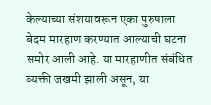केल्याच्या संशयावरून एका पुरुषाला बेदम मारहाण करण्यात आल्याची घटना समोर आली आहे. या मारहाणीत संबंधित व्यक्ती जखमी झाली असून, या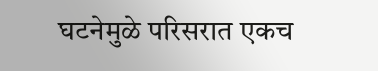घटनेमुळे परिसरात एकच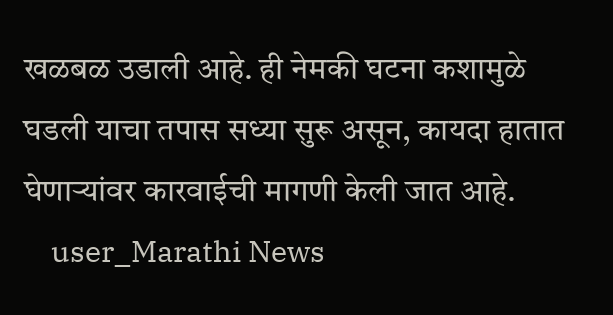खळबळ उडाली आहे. ही नेमकी घटना कशामुळे घडली याचा तपास सध्या सुरू असून, कायदा हातात घेणाऱ्यांवर कारवाईची मागणी केली जात आहे.
    user_Marathi News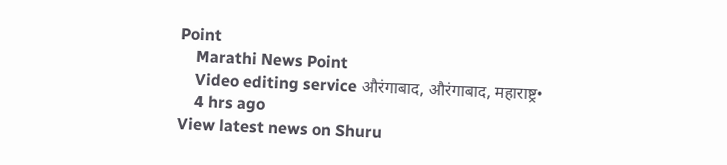Point
    Marathi News Point
    Video editing service औरंगाबाद, औरंगाबाद, महाराष्ट्र•
    4 hrs ago
View latest news on Shuru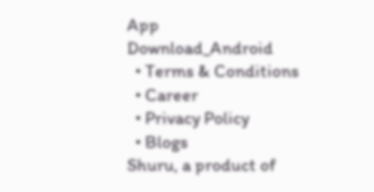App
Download_Android
  • Terms & Conditions
  • Career
  • Privacy Policy
  • Blogs
Shuru, a product of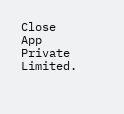Close App Private Limited.